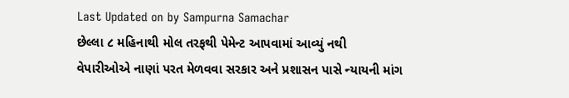Last Updated on by Sampurna Samachar
છેલ્લા ૮ મહિનાથી મોલ તરફથી પેમેન્ટ આપવામાં આવ્યું નથી
વેપારીઓએ નાણાં પરત મેળવવા સરકાર અને પ્રશાસન પાસે ન્યાયની માંગ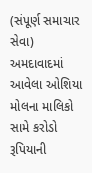(સંપૂર્ણ સમાચાર સેવા)
અમદાવાદમાં આવેલા ઓશિયા મોલના માલિકો સામે કરોડો રૂપિયાની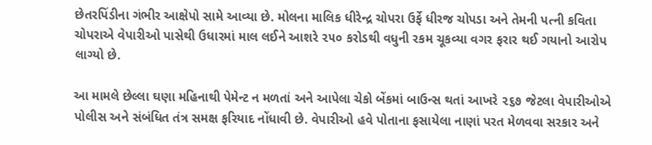છેતરપિંડીના ગંભીર આક્ષેપો સામે આવ્યા છે. મોલના માલિક ધીરેન્દ્ર ચોપરા ઉર્ફે ધીરજ ચોપડા અને તેમની પત્ની કવિતા ચોપરાએ વેપારીઓ પાસેથી ઉધારમાં માલ લઈને આશરે ૨૫૦ કરોડથી વધુની રકમ ચૂકવ્યા વગર ફરાર થઈ ગયાનો આરોપ લાગ્યો છે.

આ મામલે છેલ્લા ઘણા મહિનાથી પેમેન્ટ ન મળતાં અને આપેલા ચેકો બેંકમાં બાઉન્સ થતાં આખરે ૨૬૭ જેટલા વેપારીઓએ પોલીસ અને સંબંધિત તંત્ર સમક્ષ ફરિયાદ નોંધાવી છે. વેપારીઓ હવે પોતાના ફસાયેલા નાણાં પરત મેળવવા સરકાર અને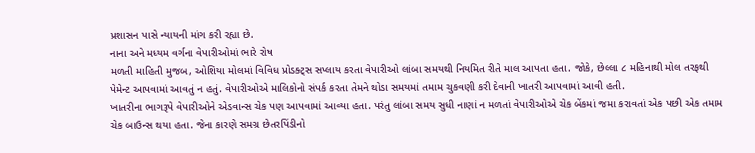પ્રશાસન પાસે ન્યાયની માંગ કરી રહ્યા છે.
નાના અને મધ્યમ વર્ગના વેપારીઓમાં ભારે રોષ
મળતી માહિતી મુજબ, ઓશિયા મોલમાં વિવિધ પ્રોડક્ટ્સ સપ્લાય કરતા વેપારીઓ લાંબા સમયથી નિયમિત રીતે માલ આપતા હતા. જોકે, છેલ્લા ૮ મહિનાથી મોલ તરફથી પેમેન્ટ આપવામાં આવતું ન હતું. વેપારીઓએ માલિકોનો સંપર્ક કરતા તેમને થોડા સમયમાં તમામ ચુકવણી કરી દેવાની ખાતરી આપવામાં આવી હતી.
ખાતરીના ભાગરૂપે વેપારીઓને એડવાન્સ ચેક પણ આપવામાં આવ્યા હતા. પરંતુ લાંબા સમય સુધી નાણાં ન મળતાં વેપારીઓએ ચેક બેંકમાં જમા કરાવતાં એક પછી એક તમામ ચેક બાઉન્સ થયા હતા. જેના કારણે સમગ્ર છેતરપિંડીનો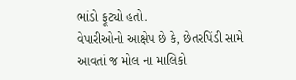ભાંડો ફૂટ્યો હતો.
વેપારીઓનો આક્ષેપ છે કે, છેતરપિંડી સામે આવતાં જ મોલ ના માલિકો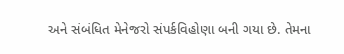અને સંબંધિત મેનેજરો સંપર્કવિહોણા બની ગયા છે. તેમના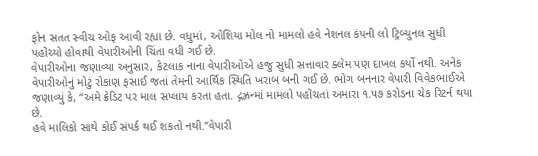ફોન સતત સ્વીચ ઓફ આવી રહ્યા છે. વધુમાં, ઓશિયા મોલ નો મામલો હવે નેશનલ કંપની લો ટ્રિબ્યુનલ સુધી પહોંચ્યો હોવાથી વેપારીઓની ચિંતા વધી ગઈ છે.
વેપારીઓના જણાવ્યા અનુસાર, કેટલાક નાના વેપારીઓએ હજુ સુધી સત્તાવાર ક્લેમ પણ દાખલ કર્યો નથી. અનેક વેપારીઓનું મોટું રોકાણ ફસાઈ જતાં તેમની આર્થિક સ્થિતિ ખરાબ બની ગઈ છે. ભોગ બનનાર વેપારી વિવેકભાઈએ જણાવ્યું કે, “અમે ક્રેડિટ પર માલ સપ્લાય કરતા હતા. દ્ગઝ્રન્માં મામલો પહોંચતાં અમારા ૧.૫૭ કરોડના ચેક રિટર્ન થયા છે.
હવે માલિકો સાથે કોઈ સંપર્ક થઈ શકતો નથી.”વેપારી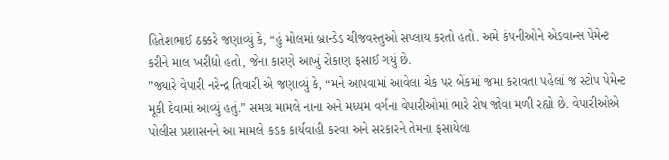હિતેશભાઈ ઠક્કરે જણાવ્યું કે, “હું મોલમાં બ્રાન્ડેડ ચીજવસ્તુઓ સપ્લાય કરતો હતો. અમે કંપનીઓને એડવાન્સ પેમેન્ટ કરીને માલ ખરીદ્યો હતો, જેના કારણે આખું રોકાણ ફસાઈ ગયું છે.
”જ્યારે વેપારી નરેન્દ્ર તિવારી એ જણાવ્યું કે, “મને આપવામાં આવેલા ચેક પર બેંકમાં જમા કરાવતા પહેલાં જ સ્ટોપ પેમેન્ટ મૂકી દેવામાં આવ્યું હતું.” સમગ્ર મામલે નાના અને મધ્યમ વર્ગના વેપારીઓમાં ભારે રોષ જોવા મળી રહ્યો છે. વેપારીઓએ પોલીસ પ્રશાસનને આ મામલે કડક કાર્યવાહી કરવા અને સરકારને તેમના ફસાયેલા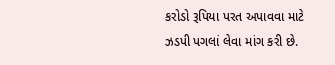કરોડો રૂપિયા પરત અપાવવા માટે ઝડપી પગલાં લેવા માંગ કરી છે.